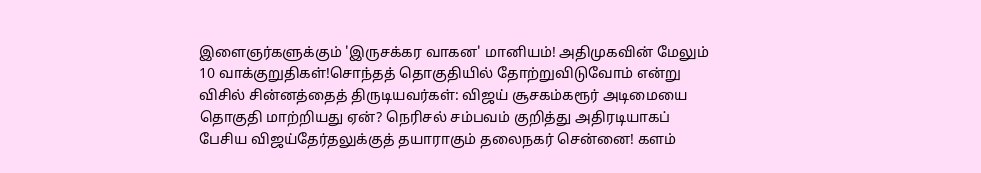இளைஞர்களுக்கும் 'இருசக்கர வாகன' மானியம்! அதிமுகவின் மேலும் 10 வாக்குறுதிகள்!சொந்தத் தொகுதியில் தோற்றுவிடுவோம் என்று விசில் சின்னத்தைத் திருடியவர்கள்: விஜய் சூசகம்கரூர் அடிமையை தொகுதி மாற்றியது ஏன்? நெரிசல் சம்பவம் குறித்து அதிரடியாகப் பேசிய விஜய்தேர்தலுக்குத் தயாராகும் தலைநகர் சென்னை! களம்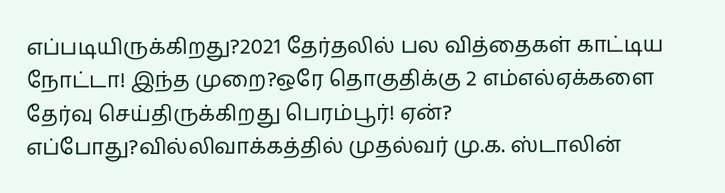எப்படியிருக்கிறது?2021 தேர்தலில் பல வித்தைகள் காட்டிய நோட்டா! இந்த முறை?ஒரே தொகுதிக்கு 2 எம்எல்ஏக்களை தேர்வு செய்திருக்கிறது பெரம்பூர்! ஏன்? எப்போது?வில்லிவாக்கத்தில் முதல்வர் மு.க. ஸ்டாலின்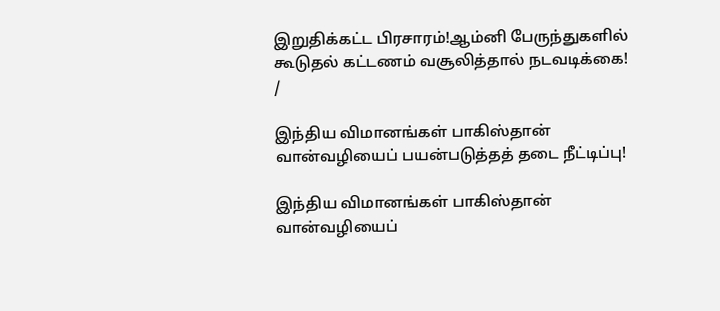இறுதிக்கட்ட பிரசாரம்!ஆம்னி பேருந்துகளில் கூடுதல் கட்டணம் வசூலித்தால் நடவடிக்கை!
/

இந்திய விமானங்கள் பாகிஸ்தான் வான்வழியைப் பயன்படுத்தத் தடை நீட்டிப்பு!

இந்திய விமானங்கள் பாகிஸ்தான் வான்வழியைப்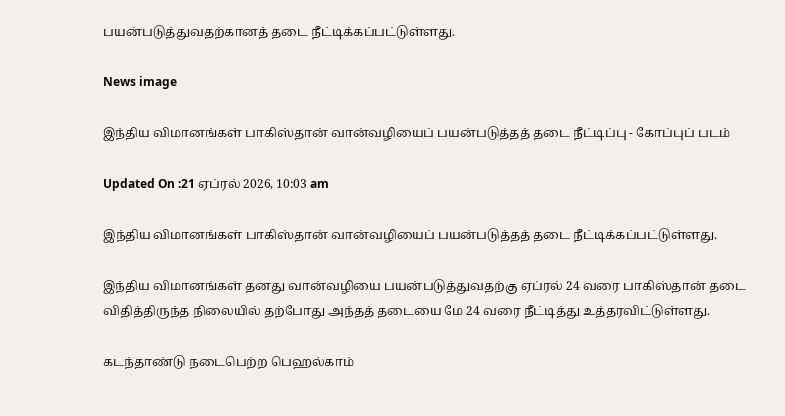பயன்படுத்துவதற்கானத் தடை நீட்டிக்கப்பட்டுள்ளது.

News image

இந்திய விமானங்கள் பாகிஸ்தான் வான்வழியைப் பயன்படுத்தத் தடை நீட்டிப்பு - கோப்புப் படம்

Updated On :21 ஏப்ரல் 2026, 10:03 am

இந்திய விமானங்கள் பாகிஸ்தான் வான்வழியைப் பயன்படுத்தத் தடை நீட்டிக்கப்பட்டுள்ளது.

இந்திய விமானங்கள் தனது வான்வழியை பயன்படுத்துவதற்கு ஏப்ரல் 24 வரை பாகிஸ்தான் தடை விதித்திருந்த நிலையில் தற்போது அந்தத் தடையை மே 24 வரை நீட்டித்து உத்தரவிட்டுள்ளது.

கடந்தாண்டு நடைபெற்ற பெஹல்காம்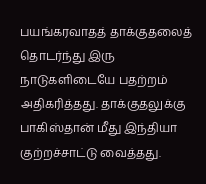பயங்கரவாதத் தாக்குதலைத் தொடர்ந்து இரு நாடுகளிடையே பதற்றம் அதிகரித்தது. தாக்குதலுக்கு பாகிஸ்தான் மீது இந்தியா குற்றச்சாட்டு வைத்தது.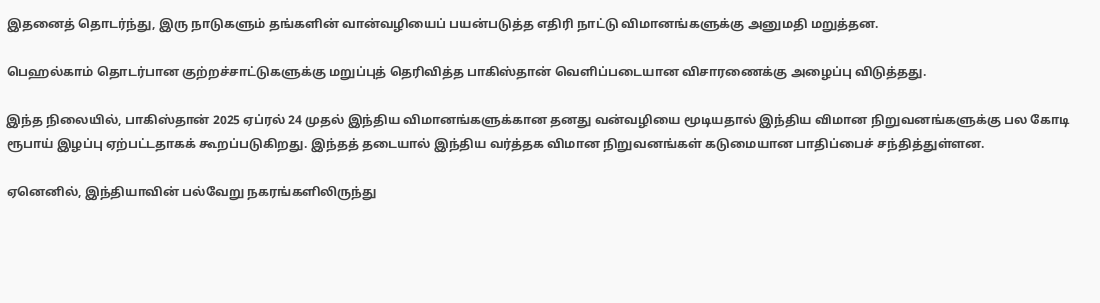இதனைத் தொடர்ந்து, இரு நாடுகளும் தங்களின் வான்வழியைப் பயன்படுத்த எதிரி நாட்டு விமானங்களுக்கு அனுமதி மறுத்தன.

பெஹல்காம் தொடர்பான குற்றச்சாட்டுகளுக்கு மறுப்புத் தெரிவித்த பாகிஸ்தான் வெளிப்படையான விசாரணைக்கு அழைப்பு விடுத்தது.

இந்த நிலையில், பாகிஸ்தான் 2025 ஏப்ரல் 24 முதல் இந்திய விமானங்களுக்கான தனது வன்வழியை மூடியதால் இந்திய விமான நிறுவனங்களுக்கு பல கோடி ரூபாய் இழப்பு ஏற்பட்டதாகக் கூறப்படுகிறது. இந்தத் தடையால் இந்திய வர்த்தக விமான நிறுவனங்கள் கடுமையான பாதிப்பைச் சந்தித்துள்ளன.

ஏனெனில், இந்தியாவின் பல்வேறு நகரங்களிலிருந்து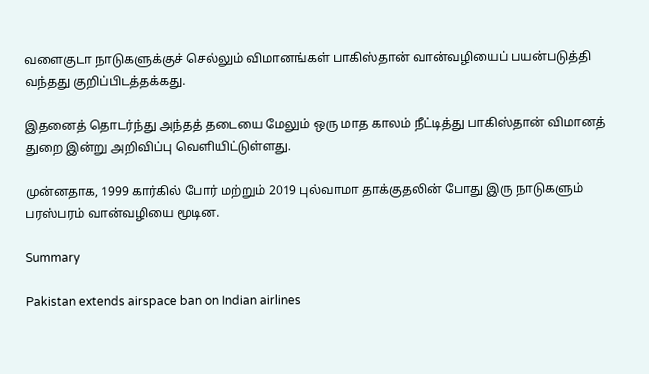வளைகுடா நாடுகளுக்குச் செல்லும் விமானங்கள் பாகிஸ்தான் வான்வழியைப் பயன்படுத்தி வந்தது குறிப்பிடத்தக்கது.

இதனைத் தொடர்ந்து அந்தத் தடையை மேலும் ஒரு மாத காலம் நீட்டித்து பாகிஸ்தான் விமானத் துறை இன்று அறிவிப்பு வெளியிட்டுள்ளது.

முன்னதாக, 1999 கார்கில் போர் மற்றும் 2019 புல்வாமா தாக்குதலின் போது இரு நாடுகளும் பரஸ்பரம் வான்வழியை மூடின.

Summary

Pakistan extends airspace ban on Indian airlines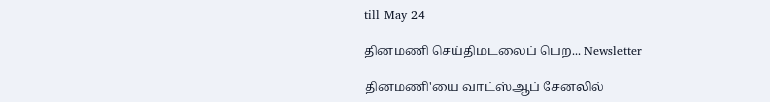till May 24

தினமணி செய்திமடலைப் பெற... Newsletter

தினமணி'யை வாட்ஸ்ஆப் சேனலில்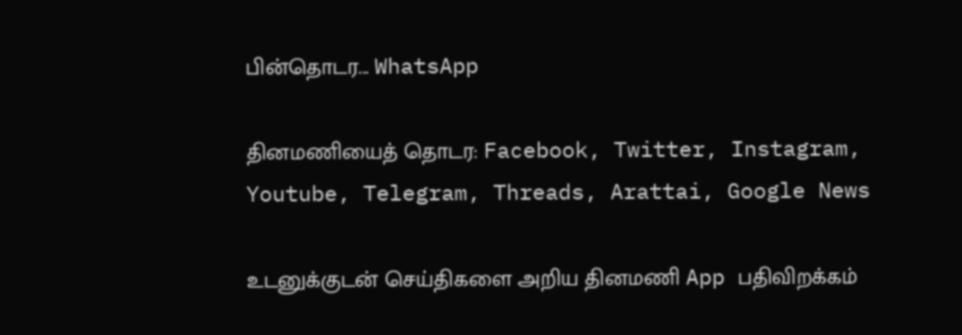பின்தொடர... WhatsApp

தினமணியைத் தொடர: Facebook, Twitter, Instagram, Youtube, Telegram, Threads, Arattai, Google News

உடனுக்குடன் செய்திகளை அறிய தினமணி App பதிவிறக்கம்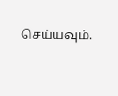செய்யவும்.